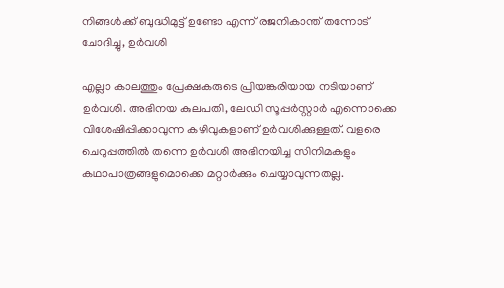നിങ്ങൾക്ക് ബുദ്ധിമുട്ട് ഉണ്ടോ എന്ന് രജനികാന്ത് തന്നോട് ചോദിച്ചു, ഉർവശി

എല്ലാ കാലത്തും പ്രേക്ഷകരുടെ പ്രിയങ്കരിയായ നടിയാണ് ഉര്‍വശി. അഭിനയ കുലപതി, ലേഡി സൂപ്പർസ്റ്റാർ എന്നൊക്കെ വിശേഷിപ്പിക്കാവുന്ന കഴിവുകളാണ് ഉർവശിക്കുള്ളത്. വളരെ ചെറുപ്പത്തിൽ തന്നെ ഉര്‍വശി അഭിനയിച്ച സിനിമകളും കഥാപാത്രങ്ങളുമൊക്കെ മറ്റാര്‍ക്കും ചെയ്യാവുന്നതല്ല.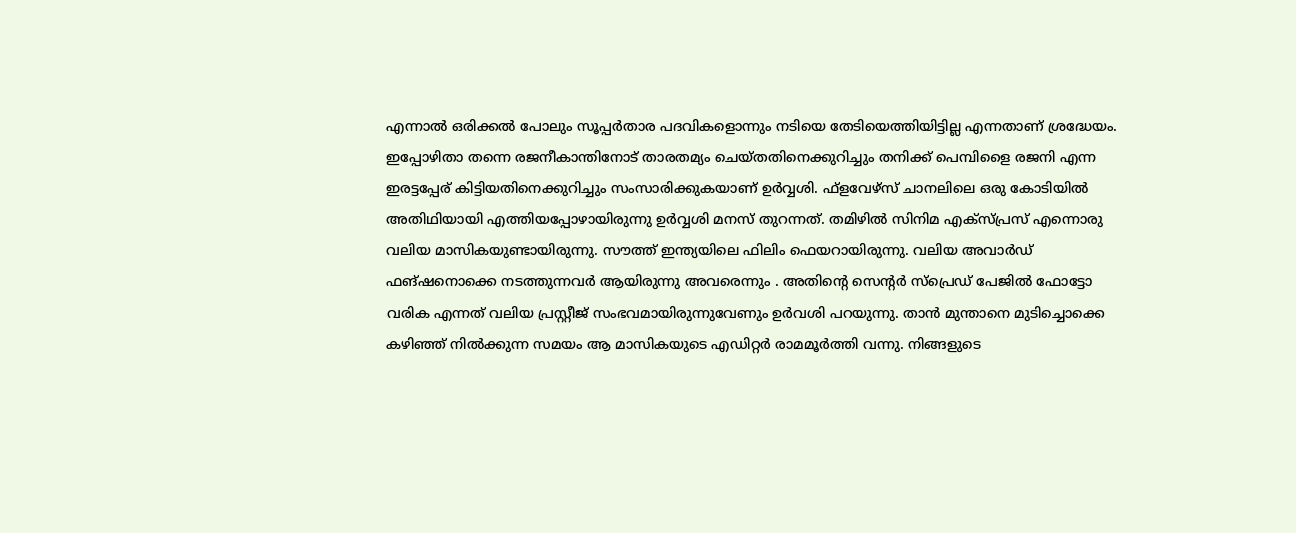എന്നാല്‍ ഒരിക്കല്‍ പോലും സൂപ്പര്‍താര പദവികളൊന്നും നടിയെ തേടിയെത്തിയിട്ടില്ല എന്നതാണ് ശ്രദ്ധേയം. ഇപ്പോഴിതാ തന്നെ രജനീകാന്തിനോട് താരതമ്യം ചെയ്തതിനെക്കുറിച്ചും തനിക്ക് പെമ്പിളൈ രജനി എന്ന ഇരട്ടപ്പേര് കിട്ടിയതിനെക്കുറിച്ചും സംസാരിക്കുകയാണ് ഉര്‍വ്വശി. ഫ്‌ളവേഴ്‌സ് ചാനലിലെ ഒരു കോടിയില്‍ അതിഥിയായി എത്തിയപ്പോഴായിരുന്നു ഉര്‍വ്വശി മനസ് തുറന്നത്. തമിഴില്‍ സിനിമ എക്‌സ്പ്രസ് എന്നൊരു വലിയ മാസികയുണ്ടായിരുന്നു. സൗത്ത് ഇന്ത്യയിലെ ഫിലിം ഫെയറായിരുന്നു. വലിയ അവാര്‍ഡ് ഫങ്ഷനൊക്കെ നടത്തുന്നവര്‍ ആയിരുന്നു അവരെന്നും . അതിന്റെ സെന്റര്‍ സ്‌പ്രെഡ് പേജില്‍ ഫോട്ടോ വരിക എന്നത് വലിയ പ്രസ്റ്റീജ് സംഭവമായിരുന്നുവേണും ഉർവശി പറയുന്നു. താൻ മുന്താനെ മുടിച്ചൊക്കെ കഴിഞ്ഞ് നില്‍ക്കുന്ന സമയം ആ മാസികയുടെ എഡിറ്റര്‍ രാമമൂര്‍ത്തി വന്നു. നിങ്ങളുടെ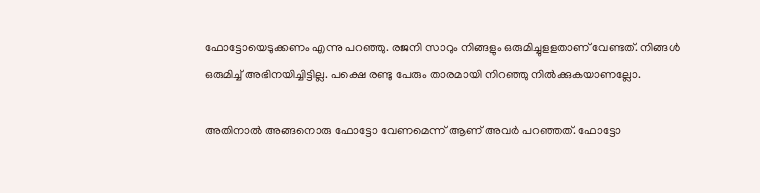ഫോട്ടോയെടുക്കണം എന്നു പറഞ്ഞു. രജനി സാറും നിങ്ങളും ഒരുമിച്ചുളളതാണ് വേണ്ടത്. നിങ്ങള്‍ ഒരുമിച്ച് അഭിനയിച്ചിട്ടില്ല. പക്ഷെ രണ്ടു പേരും താരമായി നിറഞ്ഞു നില്‍ക്കുകയാണല്ലോ.

അതിനാല്‍ അങ്ങനൊരു ഫോട്ടോ വേണമെന്ന് ആണ് അവർ പറഞ്ഞത്. ഫോട്ടോ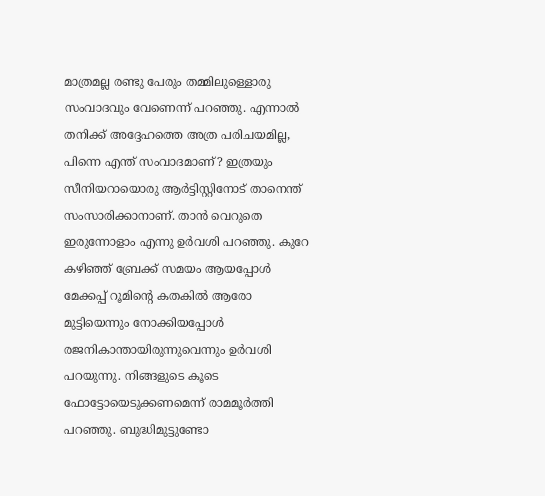മാത്രമല്ല രണ്ടു പേരും തമ്മിലുള്ളൊരു സംവാദവും വേണെന്ന് പറഞ്ഞു. എന്നാൽ തനിക്ക് അദ്ദേഹത്തെ അത്ര പരിചയമില്ല, പിന്നെ എന്ത് സംവാദമാണ്? ഇത്രയും സീനിയറായൊരു ആര്‍ട്ടിസ്റ്റിനോട് താനെന്ത് സംസാരിക്കാനാണ്. താൻ വെറുതെ ഇരുന്നോളാം എന്നു ഉർവശി പറഞ്ഞു. കുറേ കഴിഞ്ഞ് ബ്രേക്ക് സമയം ആയപ്പോള്‍ മേക്കപ്പ് റൂമിന്റെ കതകില്‍ ആരോ മുട്ടിയെന്നും നോക്കിയപ്പോള്‍ രജനികാന്തായിരുന്നുവെന്നും ഉർവശി പറയുന്നു. നിങ്ങളുടെ കൂടെ ഫോട്ടോയെടുക്കണമെന്ന് രാമമൂര്‍ത്തി പറഞ്ഞു. ബുദ്ധിമുട്ടുണ്ടോ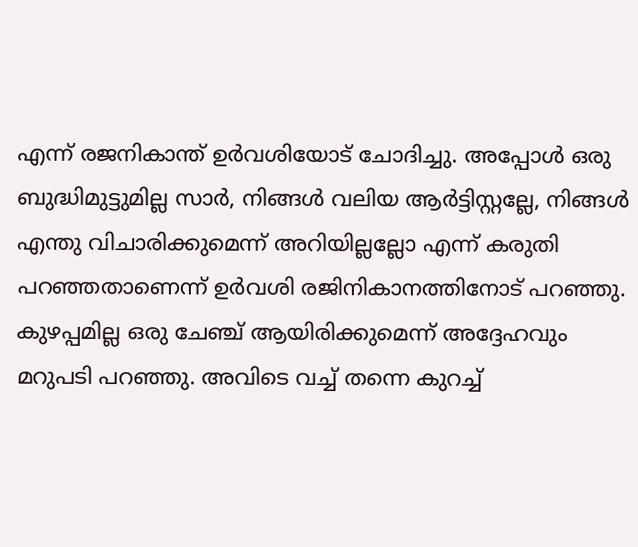എന്ന് രജനികാന്ത് ഉർവശിയോട് ചോദിച്ചു. അപ്പോൾ ഒരു ബുദ്ധിമുട്ടുമില്ല സാര്‍, നിങ്ങള്‍ വലിയ ആര്‍ട്ടിസ്റ്റല്ലേ, നിങ്ങള്‍ എന്തു വിചാരിക്കുമെന്ന് അറിയില്ലല്ലോ എന്ന് കരുതി പറഞ്ഞതാണെന്ന് ഉർവശി രജിനികാനത്തിനോട് പറഞ്ഞു. കുഴപ്പമില്ല ഒരു ചേഞ്ച് ആയിരിക്കുമെന്ന് അദ്ദേഹവും മറുപടി പറഞ്ഞു. അവിടെ വച്ച് തന്നെ കുറച്ച്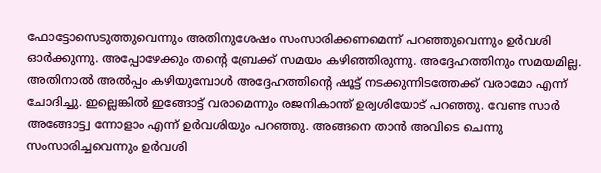ഫോട്ടോസെടുത്തുവെന്നും അതിനുശേഷം സംസാരിക്കണമെന്ന് പറഞ്ഞുവെന്നും ഉർവശി ഓർക്കുന്നു. അപ്പോഴേക്കും തന്റെ ബ്രേക്ക് സമയം കഴിഞ്ഞിരുന്നു. അദ്ദേഹത്തിനും സമയമില്ല. അതിനാല്‍ അല്‍പ്പം കഴിയുമ്പോള്‍ അദ്ദേഹത്തിന്റെ ഷൂട്ട് നടക്കുന്നിടത്തേക്ക് വരാമോ എന്ന് ചോദിച്ചു. ഇല്ലെങ്കില്‍ ഇങ്ങോട്ട് വരാമെന്നും രജനികാന്ത് ഉര്വശിയോട് പറഞ്ഞു. വേണ്ട സാര്‍ അങ്ങോട്ട്വ ന്നോളാം എന്ന് ഉർവശിയും പറഞ്ഞു. അങ്ങനെ താൻ അവിടെ ചെന്നു സംസാരിച്ചവെന്നും ഉർവശി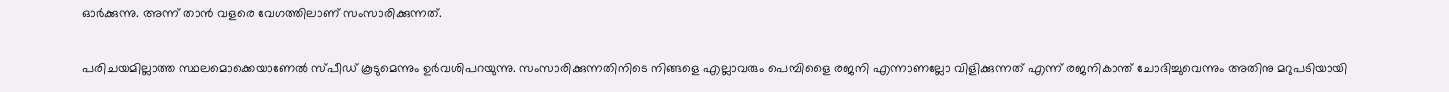ഓർക്കുന്നു. അന്ന് താൻ വളരെ വേഗത്തിലാണ് സംസാരിക്കുന്നത്.

പരിചയമില്ലാത്ത സ്ഥലമൊക്കെയാണേല്‍ സ്പീഡ് കൂടുമെന്നും ഉർവശിപറയുന്നു. സംസാരിക്കുന്നതിനിടെ നിങ്ങളെ എല്ലാവരും പെമ്പിളൈ രജനി എന്നാണല്ലോ വിളിക്കുന്നത് എന്ന് രജനികാന്ത് ചോദിച്ചുവെന്നും അതിനു മറുപടിയായി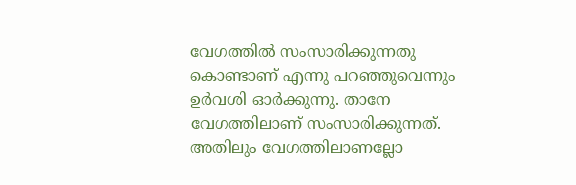വേഗത്തില്‍ സംസാരിക്കുന്നതു കൊണ്ടാണ് എന്നു പറഞ്ഞുവെന്നും ഉർവശി ഓർക്കുന്നു. താനേ വേഗത്തിലാണ് സംസാരിക്കുന്നത്. അതിലും വേഗത്തിലാണല്ലോ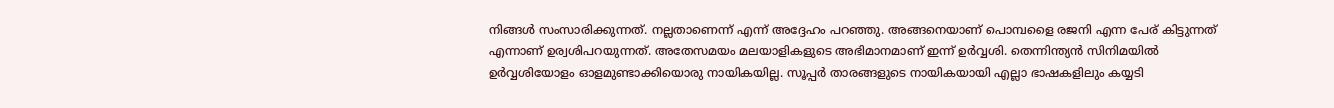നിങ്ങള്‍ സംസാരിക്കുന്നത്. നല്ലതാണെന്ന് എന്ന് അദ്ദേഹം പറഞ്ഞു. അങ്ങനെയാണ് പൊമ്പളൈ രജനി എന്ന പേര് കിട്ടുന്നത് എന്നാണ് ഉര്വശിപറയുന്നത്. അതേസമയം മലയാളികളുടെ അഭിമാനമാണ് ഇന്ന് ഉര്‍വ്വശി. തെന്നിന്ത്യന്‍ സിനിമയില്‍ ഉര്‍വ്വശിയോളം ഓളമുണ്ടാക്കിയൊരു നായികയില്ല. സൂപ്പര്‍ താരങ്ങളുടെ നായികയായി എല്ലാ ഭാഷകളിലും കയ്യടി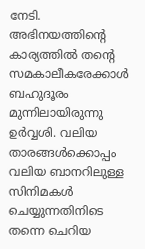നേടി. അഭിനയത്തിന്റെ കാര്യത്തില്‍ തന്റെ സമകാലീകരേക്കാള്‍ ബഹുദൂരം മുന്നിലായിരുന്നു ഉര്‍വ്വശി. വലിയ താരങ്ങള്‍ക്കൊപ്പം വലിയ ബാനറിലുള്ള സിനിമകള്‍ ചെയ്യുന്നതിനിടെ തന്നെ ചെറിയ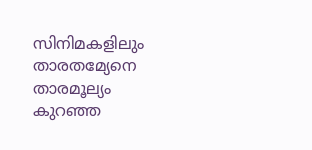സിനിമകളിലും താരതമ്യേനെ താരമൂല്യം കുറഞ്ഞ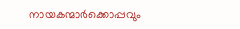നായകന്മാര്‍ക്കൊപ്പവും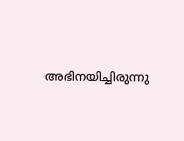അഭിനയിച്ചിരുന്നു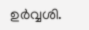ഉര്‍വ്വശി.